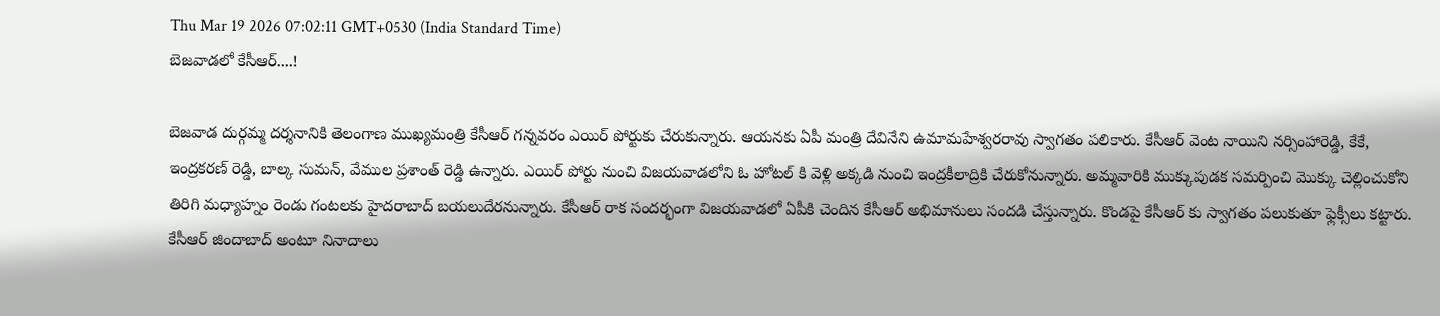Thu Mar 19 2026 07:02:11 GMT+0530 (India Standard Time)
బెజవాడలో కేసీఆర్....!

బెజవాడ దుర్గమ్మ దర్శనానికి తెలంగాణ ముఖ్యమంత్రి కేసీఆర్ గన్నవరం ఎయిర్ పోర్టుకు చేరుకున్నారు. ఆయనకు ఏపీ మంత్రి దేవినేని ఉమామహేశ్వరరావు స్వాగతం పలికారు. కేసీఆర్ వెంట నాయిని నర్సింహారెడ్డి, కేకే, ఇంద్రకరణ్ రెడ్డి, బాల్క సుమన్, వేముల ప్రశాంత్ రెడ్డి ఉన్నారు. ఎయిర్ పోర్టు నుంచి విజయవాడలోని ఓ హోటల్ కి వెళ్లి అక్కడి నుంచి ఇంద్రకీలాద్రికి చేరుకోనున్నారు. అమ్మవారికి ముక్కుపుడక సమర్పించి మొక్కు చెల్లించుకోని తిరిగి మధ్యాహ్నం రెండు గంటలకు హైదరాబాద్ బయలుదేరనున్నారు. కేసీఆర్ రాక సందర్భంగా విజయవాడలో ఏపీకి చెందిన కేసీఆర్ అభిమానులు సందడి చేస్తున్నారు. కొండపై కేసీఆర్ కు స్వాగతం పలుకుతూ ఫ్లెక్సీలు కట్టారు. కేసీఆర్ జిందాబాద్ అంటూ నినాదాలు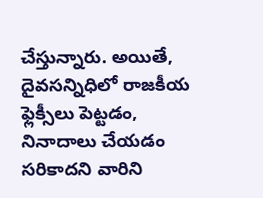చేస్తున్నారు. అయితే, దైవసన్నిధిలో రాజకీయ ఫ్లెక్సీలు పెట్టడం, నినాదాలు చేయడం సరికాదని వారిని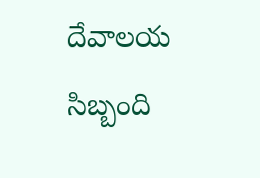దేవాలయ సిబ్బంది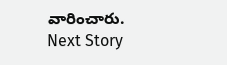వారించారు.
Next Story